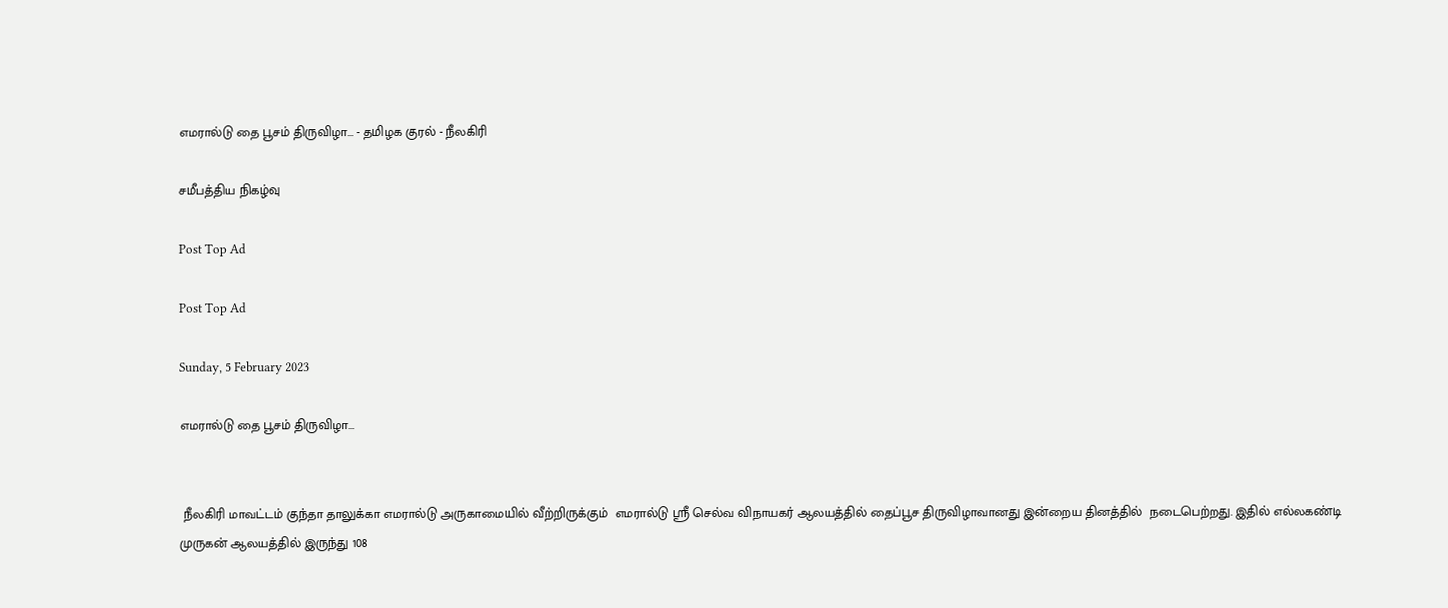எமரால்டு தை பூசம் திருவிழா... - தமிழக குரல் - நீலகிரி

சமீபத்திய நிகழ்வு

Post Top Ad

Post Top Ad

Sunday, 5 February 2023

எமரால்டு தை பூசம் திருவிழா...


 நீலகிரி மாவட்டம் குந்தா தாலுக்கா எமரால்டு அருகாமையில் வீற்றிருக்கும்  எமரால்டு ஸ்ரீ செல்வ விநாயகர் ஆலயத்தில் தைப்பூச திருவிழாவானது இன்றைய தினத்தில்  நடைபெற்றது. இதில் எல்லகண்டி முருகன் ஆலயத்தில் இருந்து 108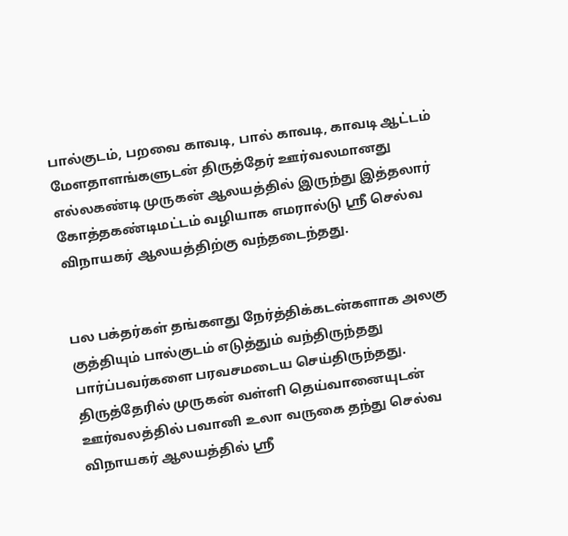பால்குடம், பறவை காவடி, பால் காவடி, காவடி ஆட்டம் மேளதாளங்களுடன் திருத்தேர் ஊர்வலமானது எல்லகண்டி முருகன் ஆலயத்தில் இருந்து இத்தலார் கோத்தகண்டிமட்டம் வழியாக எமரால்டு ஸ்ரீ செல்வ விநாயகர் ஆலயத்திற்கு வந்தடைந்தது.


பல பக்தர்கள் தங்களது நேர்த்திக்கடன்களாக அலகு குத்தியும் பால்குடம் எடுத்தும் வந்திருந்தது பார்ப்பவர்களை பரவசமடைய செய்திருந்தது.  திருத்தேரில் முருகன் வள்ளி தெய்வானையுடன் ஊர்வலத்தில் பவானி உலா வருகை தந்து செல்வ விநாயகர் ஆலயத்தில் ஸ்ரீ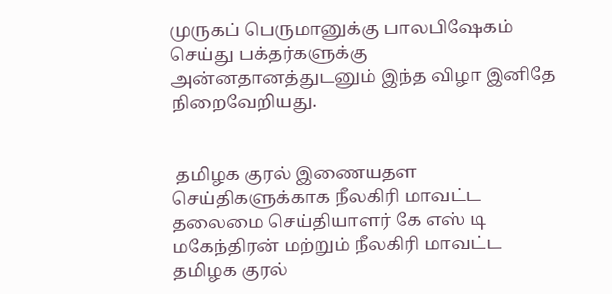முருகப் பெருமானுக்கு பாலபிஷேகம் செய்து பக்தர்களுக்கு அன்னதானத்துடனும் இந்த விழா இனிதே நிறைவேறியது.


 தமிழக குரல் இணையதள செய்திகளுக்காக நீலகிரி மாவட்ட தலைமை செய்தியாளர் கே எஸ் டி மகேந்திரன் மற்றும் நீலகிரி மாவட்ட தமிழக குரல்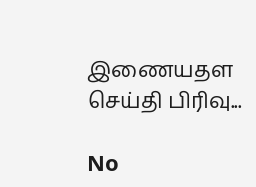இணையதள செய்தி பிரிவு...

No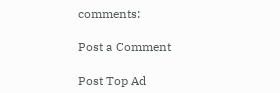comments:

Post a Comment

Post Top Ad